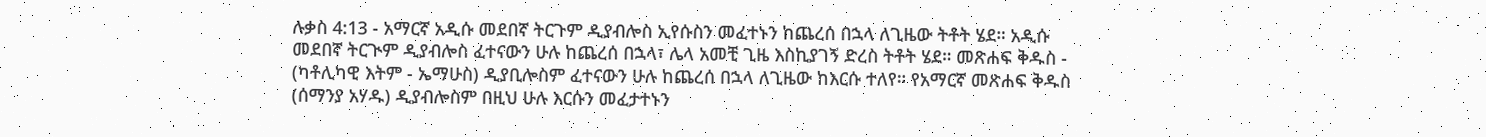ሉቃስ 4:13 - አማርኛ አዲሱ መደበኛ ትርጉም ዲያብሎስ ኢየሱስን መፈተኑን ከጨረሰ በኋላ ለጊዜው ትቶት ሄደ። አዲሱ መደበኛ ትርጒም ዲያብሎስ ፈተናውን ሁሉ ከጨረሰ በኋላ፣ ሌላ አመቺ ጊዜ እስኪያገኝ ድረስ ትቶት ሄደ። መጽሐፍ ቅዱስ - (ካቶሊካዊ እትም - ኤማሁስ) ዲያቢሎስም ፈተናውን ሁሉ ከጨረሰ በኋላ ለጊዜው ከእርሱ ተለየ። የአማርኛ መጽሐፍ ቅዱስ (ሰማንያ አሃዱ) ዲያብሎስም በዚህ ሁሉ እርሱን መፈታተኑን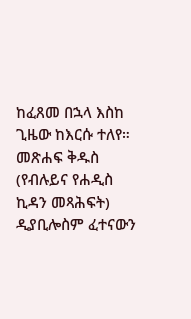ከፈጸመ በኋላ እስከ ጊዜው ከእርሱ ተለየ። መጽሐፍ ቅዱስ (የብሉይና የሐዲስ ኪዳን መጻሕፍት) ዲያቢሎስም ፈተናውን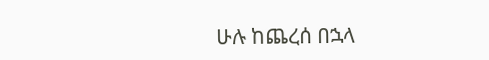ሁሉ ከጨረሰ በኋላ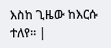እስከ ጊዜው ከእርሱ ተለየ። |